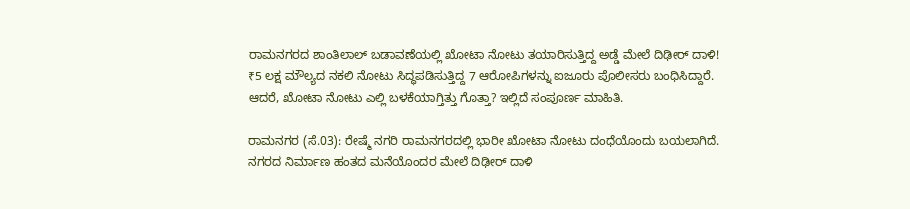ರಾಮನಗರದ ಶಾಂತಿಲಾಲ್ ಬಡಾವಣೆಯಲ್ಲಿ ಖೋಟಾ ನೋಟು ತಯಾರಿಸುತ್ತಿದ್ದ ಅಡ್ಡೆ ಮೇಲೆ ದಿಢೀರ್ ದಾಳಿ! ₹5 ಲಕ್ಷ ಮೌಲ್ಯದ ನಕಲಿ ನೋಟು ಸಿದ್ಧಪಡಿಸುತ್ತಿದ್ದ 7 ಆರೋಪಿಗಳನ್ನು ಐಜೂರು ಪೊಲೀಸರು ಬಂಧಿಸಿದ್ದಾರೆ. ಆದರೆ, ಖೋಟಾ ನೋಟು ಎಲ್ಲಿ ಬಳಕೆಯಾಗ್ತಿತ್ತು ಗೊತ್ತಾ? ಇಲ್ಲಿದೆ ಸಂಪೂರ್ಣ ಮಾಹಿತಿ.

ರಾಮನಗರ (ಸೆ.03): ರೇಷ್ಮೆ ನಗರಿ ರಾಮನಗರದಲ್ಲಿ ಭಾರೀ ಖೋಟಾ ನೋಟು ದಂಧೆಯೊಂದು ಬಯಲಾಗಿದೆ. ನಗರದ ನಿರ್ಮಾಣ ಹಂತದ ಮನೆಯೊಂದರ ಮೇಲೆ ದಿಢೀರ್ ದಾಳಿ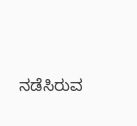ನಡೆಸಿರುವ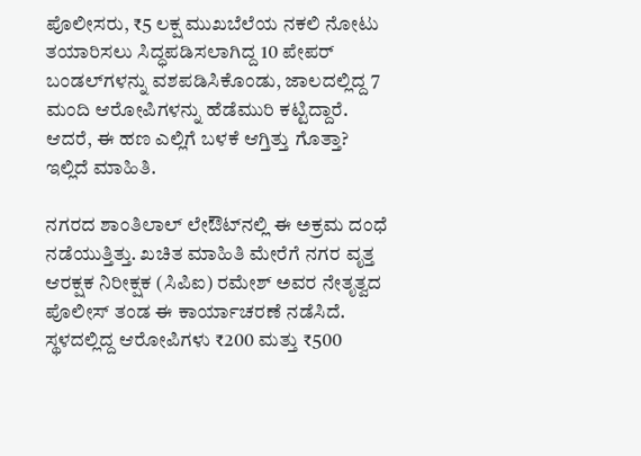ಪೊಲೀಸರು, ₹5 ಲಕ್ಷ ಮುಖಬೆಲೆಯ ನಕಲಿ ನೋಟು ತಯಾರಿಸಲು ಸಿದ್ಧಪಡಿಸಲಾಗಿದ್ದ 10 ಪೇಪರ್ ಬಂಡಲ್‌ಗಳನ್ನು ವಶಪಡಿಸಿಕೊಂಡು, ಜಾಲದಲ್ಲಿದ್ದ 7 ಮಂದಿ ಆರೋಪಿಗಳನ್ನು ಹೆಡೆಮುರಿ ಕಟ್ಟಿದ್ದಾರೆ. ಆದರೆ, ಈ ಹಣ ಎಲ್ಲಿಗೆ ಬಳಕೆ ಆಗ್ತಿತ್ತು ಗೊತ್ತಾ? ಇಲ್ಲಿದೆ ಮಾಹಿತಿ.

ನಗರದ ಶಾಂತಿಲಾಲ್ ಲೇಔಟ್‌ನಲ್ಲಿ ಈ ಅಕ್ರಮ ದಂಧೆ ನಡೆಯುತ್ತಿತ್ತು. ಖಚಿತ ಮಾಹಿತಿ ಮೇರೆಗೆ ನಗರ ವೃತ್ತ ಆರಕ್ಷಕ ನಿರೀಕ್ಷಕ (ಸಿಪಿಐ) ರಮೇಶ್ ಅವರ ನೇತೃತ್ವದ ಪೊಲೀಸ್ ತಂಡ ಈ ಕಾರ್ಯಾಚರಣೆ ನಡೆಸಿದೆ. ಸ್ಥಳದಲ್ಲಿದ್ದ ಆರೋಪಿಗಳು ₹200 ಮತ್ತು ₹500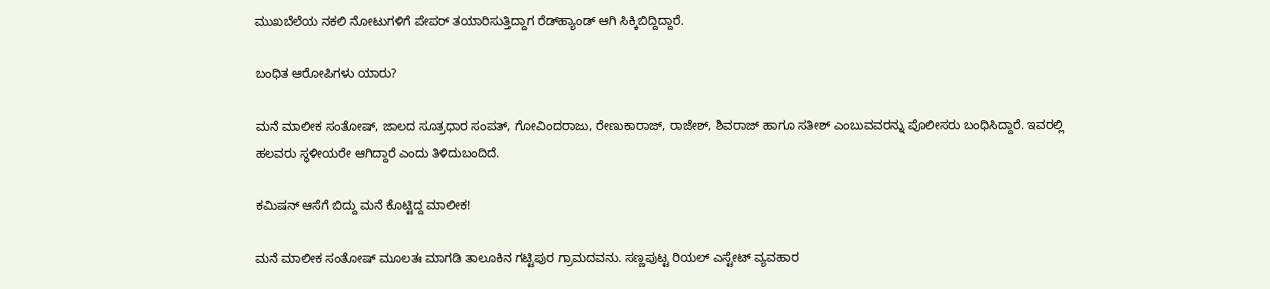ಮುಖಬೆಲೆಯ ನಕಲಿ ನೋಟುಗಳಿಗೆ ಪೇಪರ್ ತಯಾರಿಸುತ್ತಿದ್ದಾಗ ರೆಡ್‌ಹ್ಯಾಂಡ್‌ ಆಗಿ ಸಿಕ್ಕಿಬಿದ್ದಿದ್ದಾರೆ.

ಬಂಧಿತ ಆರೋಪಿಗಳು ಯಾರು?

ಮನೆ ಮಾಲೀಕ ಸಂತೋಷ್, ಜಾಲದ ಸೂತ್ರಧಾರ ಸಂಪತ್, ಗೋವಿಂದರಾಜು, ರೇಣುಕಾರಾಜ್, ರಾಜೇಶ್, ಶಿವರಾಜ್ ಹಾಗೂ ಸತೀಶ್ ಎಂಬುವವರನ್ನು ಪೊಲೀಸರು ಬಂಧಿಸಿದ್ದಾರೆ. ಇವರಲ್ಲಿ ಹಲವರು ಸ್ಥಳೀಯರೇ ಆಗಿದ್ದಾರೆ ಎಂದು ತಿಳಿದುಬಂದಿದೆ.

ಕಮಿಷನ್ ಆಸೆಗೆ ಬಿದ್ದು ಮನೆ ಕೊಟ್ಟಿದ್ದ ಮಾಲೀಕ!

ಮನೆ ಮಾಲೀಕ ಸಂತೋಷ್ ಮೂಲತಃ ಮಾಗಡಿ ತಾಲೂಕಿನ ಗಟ್ಟಿಪುರ ಗ್ರಾಮದವನು. ಸಣ್ಣಪುಟ್ಟ ರಿಯಲ್ ಎಸ್ಟೇಟ್ ವ್ಯವಹಾರ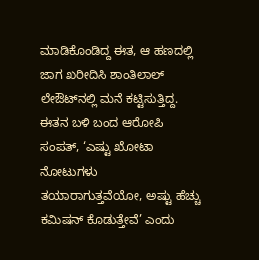ಮಾಡಿಕೊಂಡಿದ್ದ ಈತ, ಆ ಹಣದಲ್ಲಿ ಜಾಗ ಖರೀದಿಸಿ ಶಾಂತಿಲಾಲ್ ಲೇಔಟ್‌ನಲ್ಲಿ ಮನೆ ಕಟ್ಟಿಸುತ್ತಿದ್ದ. ಈತನ ಬಳಿ ಬಂದ ಆರೋಪಿ ಸಂಪತ್, ‘ಎಷ್ಟು ಖೋಟಾ ನೋಟುಗಳು ತಯಾರಾಗುತ್ತವೆಯೋ, ಅಷ್ಟು ಹೆಚ್ಚು ಕಮಿಷನ್ ಕೊಡುತ್ತೇವೆ’ ಎಂದು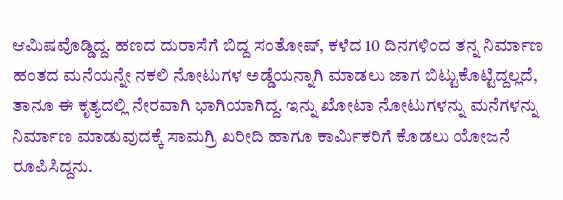ಆಮಿಷವೊಡ್ಡಿದ್ದ. ಹಣದ ದುರಾಸೆಗೆ ಬಿದ್ದ ಸಂತೋಷ್, ಕಳೆದ 10 ದಿನಗಳಿಂದ ತನ್ನ ನಿರ್ಮಾಣ ಹಂತದ ಮನೆಯನ್ನೇ ನಕಲಿ ನೋಟುಗಳ ಅಡ್ಡೆಯನ್ನಾಗಿ ಮಾಡಲು ಜಾಗ ಬಿಟ್ಟುಕೊಟ್ಟಿದ್ದಲ್ಲದೆ, ತಾನೂ ಈ ಕೃತ್ಯದಲ್ಲಿ ನೇರವಾಗಿ ಭಾಗಿಯಾಗಿದ್ದ. ಇನ್ನು ಖೋಟಾ ನೋಟುಗಳನ್ನು ಮನೆಗಳನ್ನು ನಿರ್ಮಾಣ ಮಾಡುವುದಕ್ಕೆ ಸಾಮಗ್ರಿ ಖರೀದಿ ಹಾಗೂ ಕಾರ್ಮಿಕರಿಗೆ ಕೊಡಲು ಯೋಜನೆ ರೂಪಿಸಿದ್ದನು.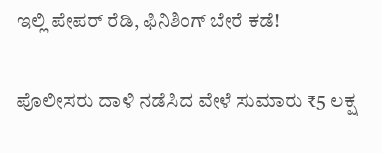ಇಲ್ಲಿ ಪೇಪರ್ ರೆಡಿ, ಫಿನಿಶಿಂಗ್ ಬೇರೆ ಕಡೆ!

ಪೊಲೀಸರು ದಾಳಿ ನಡೆಸಿದ ವೇಳೆ ಸುಮಾರು ₹5 ಲಕ್ಷ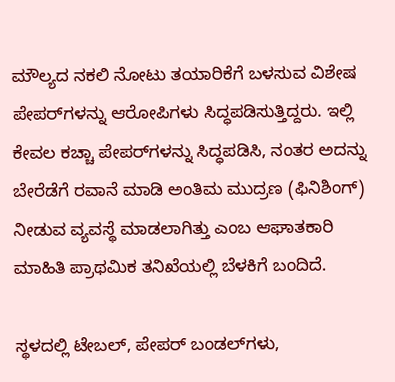ಮೌಲ್ಯದ ನಕಲಿ ನೋಟು ತಯಾರಿಕೆಗೆ ಬಳಸುವ ವಿಶೇಷ ಪೇಪರ್‌ಗಳನ್ನು ಆರೋಪಿಗಳು ಸಿದ್ಧಪಡಿಸುತ್ತಿದ್ದರು. ಇಲ್ಲಿ ಕೇವಲ ಕಚ್ಚಾ ಪೇಪರ್‌ಗಳನ್ನು ಸಿದ್ಧಪಡಿಸಿ, ನಂತರ ಅದನ್ನು ಬೇರೆಡೆಗೆ ರವಾನೆ ಮಾಡಿ ಅಂತಿಮ ಮುದ್ರಣ (ಫಿನಿಶಿಂಗ್) ನೀಡುವ ವ್ಯವಸ್ಥೆ ಮಾಡಲಾಗಿತ್ತು ಎಂಬ ಆಘಾತಕಾರಿ ಮಾಹಿತಿ ಪ್ರಾಥಮಿಕ ತನಿಖೆಯಲ್ಲಿ ಬೆಳಕಿಗೆ ಬಂದಿದೆ.

ಸ್ಥಳದಲ್ಲಿ ಟೇಬಲ್, ಪೇಪರ್ ಬಂಡಲ್‌ಗಳು,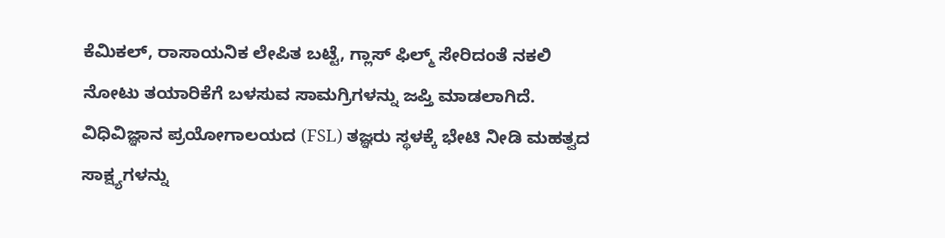ಕೆಮಿಕಲ್, ರಾಸಾಯನಿಕ ಲೇಪಿತ ಬಟ್ಟೆ, ಗ್ಲಾಸ್ ಫಿಲ್ಮ್ ಸೇರಿದಂತೆ ನಕಲಿ ನೋಟು ತಯಾರಿಕೆಗೆ ಬಳಸುವ ಸಾಮಗ್ರಿಗಳನ್ನು ಜಪ್ತಿ ಮಾಡಲಾಗಿದೆ. ವಿಧಿವಿಜ್ಞಾನ ಪ್ರಯೋಗಾಲಯದ (FSL) ತಜ್ಞರು ಸ್ಥಳಕ್ಕೆ ಭೇಟಿ ನೀಡಿ ಮಹತ್ವದ ಸಾಕ್ಷ್ಯಗಳನ್ನು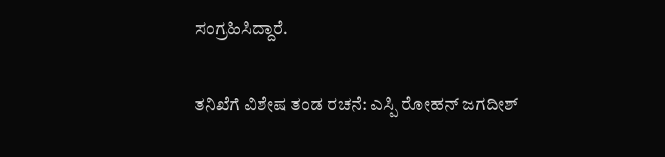ಸಂಗ್ರಹಿಸಿದ್ದಾರೆ.

ತನಿಖೆಗೆ ವಿಶೇಷ ತಂಡ ರಚನೆ: ಎಸ್ಪಿ ರೋಹನ್ ಜಗದೀಶ್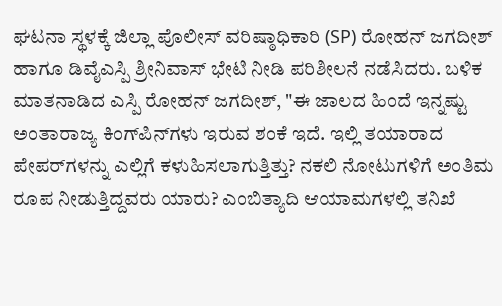ಘಟನಾ ಸ್ಥಳಕ್ಕೆ ಜಿಲ್ಲಾ ಪೊಲೀಸ್ ವರಿಷ್ಠಾಧಿಕಾರಿ (SP) ರೋಹನ್ ಜಗದೀಶ್ ಹಾಗೂ ಡಿವೈಎಸ್ಪಿ ಶ್ರೀನಿವಾಸ್ ಭೇಟಿ ನೀಡಿ ಪರಿಶೀಲನೆ ನಡೆಸಿದರು. ಬಳಿಕ ಮಾತನಾಡಿದ ಎಸ್ಪಿ ರೋಹನ್ ಜಗದೀಶ್, "ಈ ಜಾಲದ ಹಿಂದೆ ಇನ್ನಷ್ಟು ಅಂತಾರಾಜ್ಯ ಕಿಂಗ್‌ಪಿನ್‌ಗಳು ಇರುವ ಶಂಕೆ ಇದೆ. ಇಲ್ಲಿ ತಯಾರಾದ ಪೇಪರ್‌ಗಳನ್ನು ಎಲ್ಲಿಗೆ ಕಳುಹಿಸಲಾಗುತ್ತಿತ್ತು? ನಕಲಿ ನೋಟುಗಳಿಗೆ ಅಂತಿಮ ರೂಪ ನೀಡುತ್ತಿದ್ದವರು ಯಾರು? ಎಂಬಿತ್ಯಾದಿ ಆಯಾಮಗಳಲ್ಲಿ ತನಿಖೆ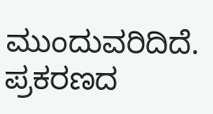ಮುಂದುವರಿದಿದೆ. ಪ್ರಕರಣದ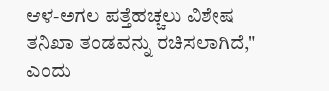ಆಳ-ಅಗಲ ಪತ್ತೆಹಚ್ಚಲು ವಿಶೇಷ ತನಿಖಾ ತಂಡವನ್ನು ರಚಿಸಲಾಗಿದೆ," ಎಂದು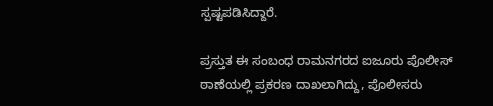ಸ್ಪಷ್ಟಪಡಿಸಿದ್ದಾರೆ.

ಪ್ರಸ್ತುತ ಈ ಸಂಬಂಧ ರಾಮನಗರದ ಐಜೂರು ಪೊಲೀಸ್ ಠಾಣೆಯಲ್ಲಿ ಪ್ರಕರಣ ದಾಖಲಾಗಿದ್ದು, ಪೊಲೀಸರು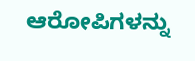ಆರೋಪಿಗಳನ್ನು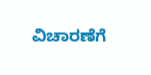ವಿಚಾರಣೆಗೆ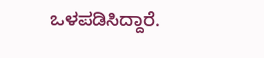ಒಳಪಡಿಸಿದ್ದಾರೆ.